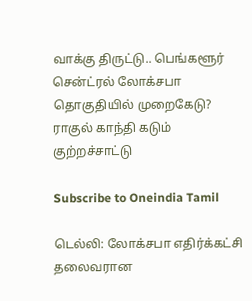வாக்கு திருட்டு.. பெங்களூர் சென்ட்ரல் லோக்சபா தொகுதியில் முறைகேடு? ராகுல் காந்தி கடும் குற்றச்சாட்டு

Subscribe to Oneindia Tamil

டெல்லி: லோக்சபா எதிர்க்கட்சி தலைவரான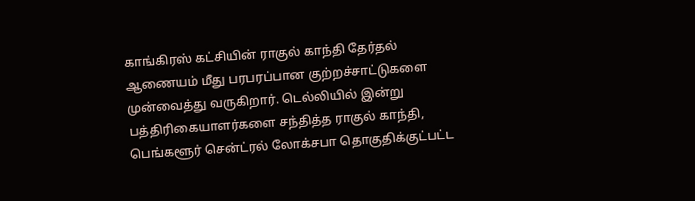காங்கிரஸ் கட்சியின் ராகுல் காந்தி தேர்தல் ஆணையம் மீது பரபரப்பான குற்றச்சாட்டுகளை முன்வைத்து வருகிறார். டெல்லியில் இன்று பத்திரிகையாளர்களை சந்தித்த ராகுல் காந்தி, பெங்களூர் சென்ட்ரல் லோக்சபா தொகுதிக்குட்பட்ட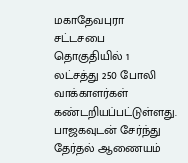மகாதேவபுரா சட்டசபை தொகுதியில் 1 லட்சத்து 250 போலி வாக்காளர்கள் கண்டறியப்பட்டுள்ளது. பாஜகவுடன் சேர்ந்து தேர்தல் ஆணையம்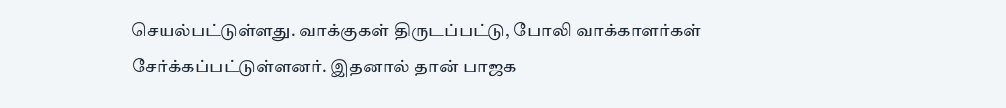செயல்பட்டுள்ளது. வாக்குகள் திருடப்பட்டு, போலி வாக்காளர்கள் சேர்க்கப்பட்டுள்ளனர். இதனால் தான் பாஜக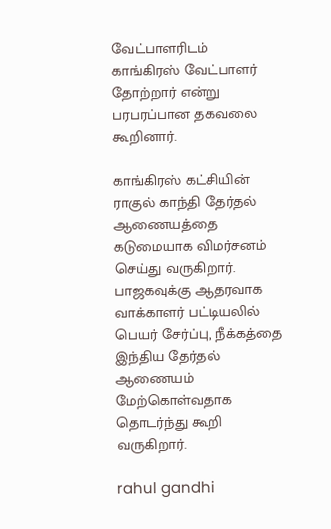வேட்பாளரிடம் காங்கிரஸ் வேட்பாளர் தோற்றார் என்று பரபரப்பான தகவலை கூறினார்.

காங்கிரஸ் கட்சியின் ராகுல் காந்தி தேர்தல் ஆணையத்தை கடுமையாக விமர்சனம் செய்து வருகிறார். பாஜகவுக்கு ஆதரவாக வாக்காளர் பட்டியலில் பெயர் சேர்ப்பு, நீக்கத்தை இந்திய தேர்தல் ஆணையம் மேற்கொள்வதாக தொடர்ந்து கூறி வருகிறார்.

rahul gandhi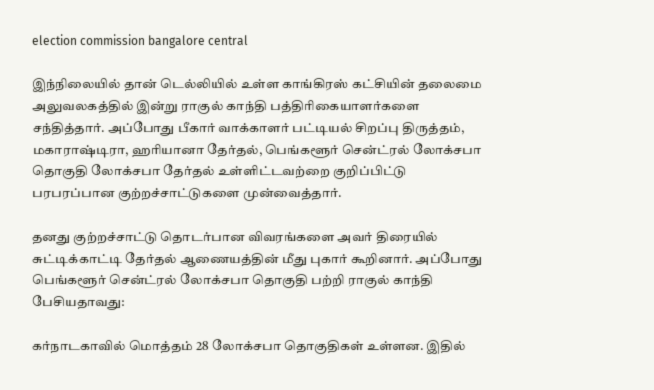election commission bangalore central

இந்நிலையில் தான் டெல்லியில் உள்ள காங்கிரஸ் கட்சியின் தலைமை அலுவலகத்தில் இன்று ராகுல் காந்தி பத்திரிகையாளர்களை சந்தித்தார். அப்போது பீகார் வாக்காளர் பட்டியல் சிறப்பு திருத்தம், மகாராஷ்டிரா, ஹரியானா தேர்தல், பெங்களூர் சென்ட்ரல் லோக்சபா தொகுதி லோக்சபா தேர்தல் உள்ளிட்டவற்றை குறிப்பிட்டு பரபரப்பான குற்றச்சாட்டுகளை முன்வைத்தார்.

தனது குற்றச்சாட்டு தொடர்பான விவரங்களை அவர் திரையில் சுட்டிக்காட்டி தேர்தல் ஆணையத்தின் மீது புகார் கூறினார். அப்போது பெங்களூர் சென்ட்ரல் லோக்சபா தொகுதி பற்றி ராகுல் காந்தி பேசியதாவது:

கர்நாடகாவில் மொத்தம் 28 லோக்சபா தொகுதிகள் உள்ளன. இதில்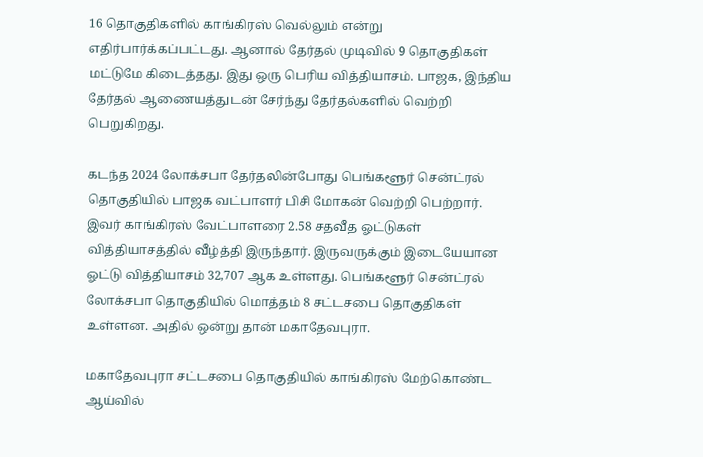16 தொகுதிகளில் காங்கிரஸ் வெல்லும் என்று எதிர்பார்க்கப்பட்டது. ஆனால் தேர்தல் முடிவில் 9 தொகுதிகள் மட்டுமே கிடைத்தது. இது ஒரு பெரிய வித்தியாசம். பாஜக, இந்திய தேர்தல் ஆணையத்துடன் சேர்ந்து தேர்தல்களில் வெற்றி பெறுகிறது.

கடந்த 2024 லோக்சபா தேர்தலின்போது பெங்களூர் சென்ட்ரல் தொகுதியில் பாஜக வட்பாளர் பிசி மோகன் வெற்றி பெற்றார். இவர் காங்கிரஸ் வேட்பாளரை 2.58 சதவீத ஓட்டுகள் வித்தியாசத்தில் வீழ்த்தி இருந்தார். இருவருக்கும் இடையேயான ஓட்டு வித்தியாசம் 32,707 ஆக உள்ளது. பெங்களூர் சென்ட்ரல் லோக்சபா தொகுதியில் மொத்தம் 8 சட்டசபை தொகுதிகள் உள்ளன. அதில் ஒன்று தான் மகாதேவபுரா.

மகாதேவபுரா சட்டசபை தொகுதியில் காங்கிரஸ் மேற்கொண்ட ஆய்வில்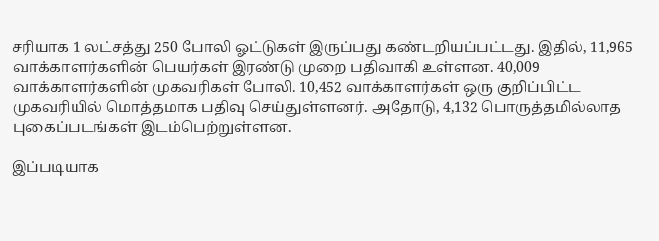சரியாக 1 லட்சத்து 250 போலி ஓட்டுகள் இருப்பது கண்டறியப்பட்டது. இதில், 11,965 வாக்காளர்களின் பெயர்கள் இரண்டு முறை பதிவாகி உள்ளன. 40,009 வாக்காளர்களின் முகவரிகள் போலி. 10,452 வாக்காளர்கள் ஒரு குறிப்பிட்ட முகவரியில் மொத்தமாக பதிவு செய்துள்ளனர். அதோடு, 4,132 பொருத்தமில்லாத புகைப்படங்கள் இடம்பெற்றுள்ளன.

இப்படியாக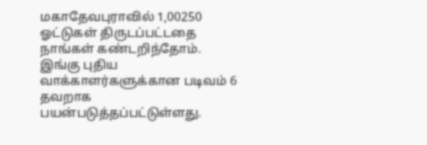மகாதேவபுராவில் 1,00250 ஓட்டுகள் திருடப்பட்டதை நாங்கள் கண்டறிந்தோம். இங்கு புதிய வாக்காளர்களுக்கான படிவம் 6 தவறாக பயன்படுத்தப்பட்டுள்ளது.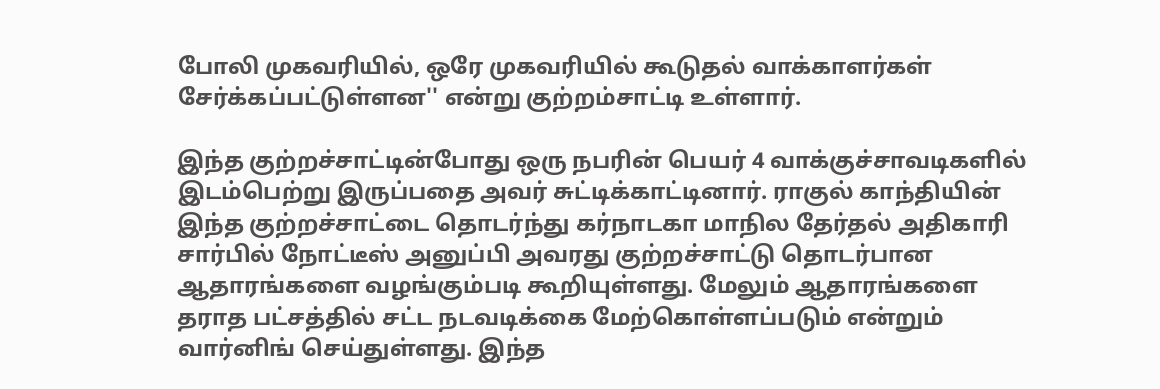போலி முகவரியில், ஒரே முகவரியில் கூடுதல் வாக்காளர்கள் சேர்க்கப்பட்டுள்ளன'' என்று குற்றம்சாட்டி உள்ளார்.

இந்த குற்றச்சாட்டின்போது ஒரு நபரின் பெயர் 4 வாக்குச்சாவடிகளில் இடம்பெற்று இருப்பதை அவர் சுட்டிக்காட்டினார். ராகுல் காந்தியின் இந்த குற்றச்சாட்டை தொடர்ந்து கர்நாடகா மாநில தேர்தல் அதிகாரி சார்பில் நோட்டீஸ் அனுப்பி அவரது குற்றச்சாட்டு தொடர்பான ஆதாரங்களை வழங்கும்படி கூறியுள்ளது. மேலும் ஆதாரங்களை தராத பட்சத்தில் சட்ட நடவடிக்கை மேற்கொள்ளப்படும் என்றும் வார்னிங் செய்துள்ளது. இந்த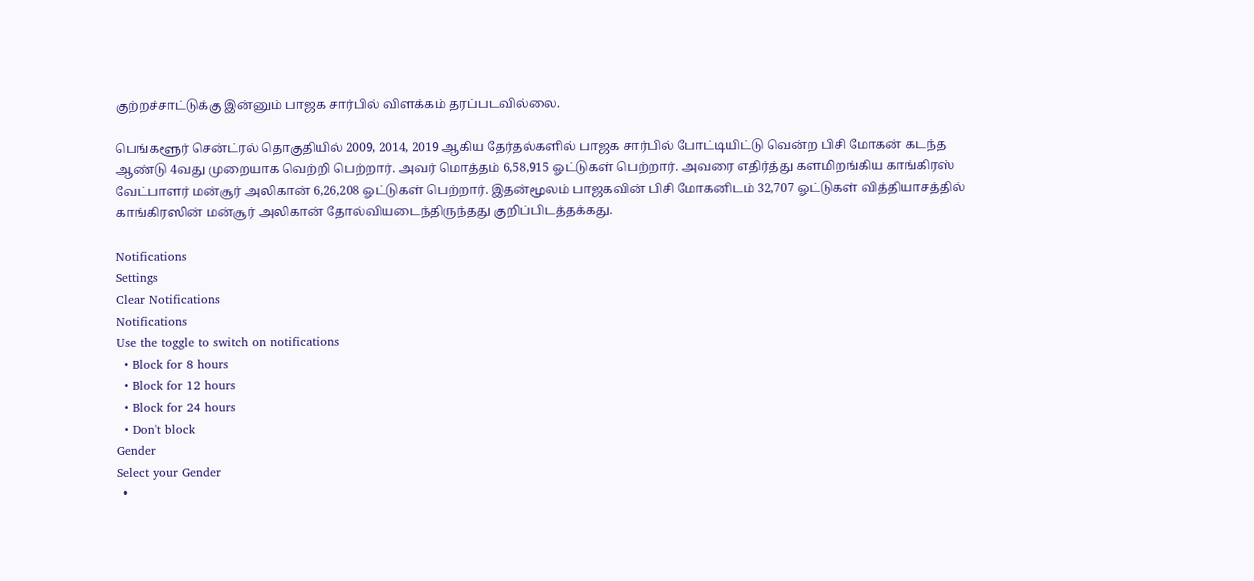குற்றச்சாட்டுக்கு இன்னும் பாஜக சார்பில் விளக்கம் தரப்படவில்லை.

பெங்களூர் சென்ட்ரல் தொகுதியில் 2009, 2014, 2019 ஆகிய தேர்தல்களில் பாஜக சார்பில் போட்டியிட்டு வென்ற பிசி மோகன் கடந்த ஆண்டு 4வது முறையாக வெற்றி பெற்றார். அவர் மொத்தம் 6,58,915 ஓட்டுகள் பெற்றார். அவரை எதிர்த்து களமிறங்கிய காங்கிரஸ் வேட்பாளர் மன்சூர் அலிகான் 6,26,208 ஓட்டுகள் பெற்றார். இதன்மூலம் பாஜகவின் பிசி மோகனிடம் 32,707 ஓட்டுகள் வித்தியாசத்தில் காங்கிரஸின் மன்சூர் அலிகான் தோல்வியடைந்திருந்தது குறிப்பிடத்தக்கது.

Notifications
Settings
Clear Notifications
Notifications
Use the toggle to switch on notifications
  • Block for 8 hours
  • Block for 12 hours
  • Block for 24 hours
  • Don't block
Gender
Select your Gender
  •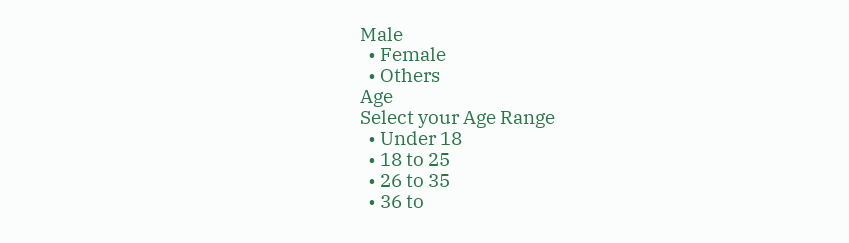Male
  • Female
  • Others
Age
Select your Age Range
  • Under 18
  • 18 to 25
  • 26 to 35
  • 36 to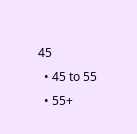45
  • 45 to 55
  • 55+